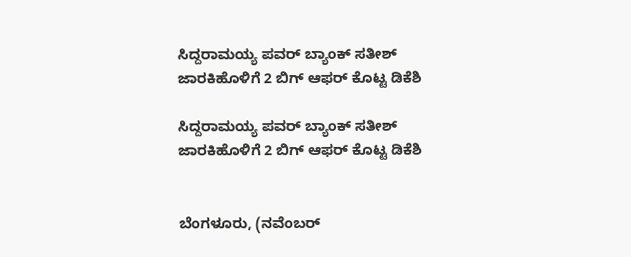ಸಿದ್ದರಾಮಯ್ಯ ಪವರ್ ಬ್ಯಾಂಕ್ ಸತೀಶ್ ಜಾರಕಿಹೊಳಿಗೆ 2 ಬಿಗ್ ಆಫರ್ ಕೊಟ್ಟ ಡಿಕೆಶಿ

ಸಿದ್ದರಾಮಯ್ಯ ಪವರ್ ಬ್ಯಾಂಕ್ ಸತೀಶ್ ಜಾರಕಿಹೊಳಿಗೆ 2 ಬಿಗ್ ಆಫರ್ ಕೊಟ್ಟ ಡಿಕೆಶಿ


ಬೆಂಗಳೂರು, (ನವೆಂಬರ್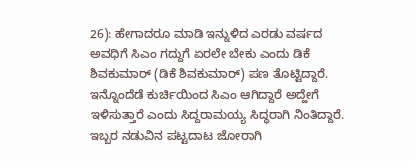26): ಹೇಗಾದರೂ ಮಾಡಿ ಇನ್ನುಳಿದ ಎರಡು ವರ್ಷದ ಅವಧಿಗೆ ಸಿಎಂ ಗದ್ದುಗೆ ಏರಲೇ ಬೇಕು ಎಂದು ಡಿಕೆ ಶಿವಕುಮಾರ್ (ಡಿಕೆ ಶಿವಕುಮಾರ್) ಪಣ ತೊಟ್ಟಿದ್ದಾರೆ. ಇನ್ನೊಂದೆಡೆ ಕುರ್ಚಿಯಿಂದ ಸಿಎಂ ಆಗಿದ್ದಾರೆ ಅದ್ಹೇಗೆ ಇಳಿಸುತ್ತಾರೆ ಎಂದು ಸಿದ್ದರಾಮಯ್ಯ ಸಿದ್ಧರಾಗಿ ನಿಂತಿದ್ದಾರೆ. ಇಬ್ಬರ ನಡುವಿನ ಪಟ್ಟದಾಟ ಜೋರಾಗಿ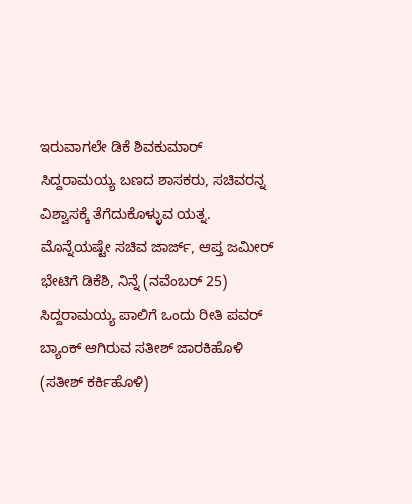ಇರುವಾಗಲೇ ಡಿಕೆ ಶಿವಕುಮಾರ್ ಸಿದ್ದರಾಮಯ್ಯ ಬಣದ ಶಾಸಕರು, ಸಚಿವರನ್ನ ವಿಶ್ವಾಸಕ್ಕೆ ತೆಗೆದುಕೊಳ್ಳುವ ಯತ್ನ. ಮೊನ್ನೆಯಷ್ಟೇ ಸಚಿವ ಜಾರ್ಜ್, ಆಪ್ತ ಜಮೀರ್ ಭೇಟಿಗೆ ಡಿಕೆಶಿ, ನಿನ್ನೆ (ನವೆಂಬರ್ 25) ಸಿದ್ದರಾಮಯ್ಯ ಪಾಲಿಗೆ ಒಂದು ರೀತಿ ಪವರ್ ಬ್ಯಾಂಕ್ ಆಗಿರುವ ಸತೀಶ್ ಜಾರಕಿಹೊಳಿ (ಸತೀಶ್ ಕರ್ಕಿಹೊಳಿ)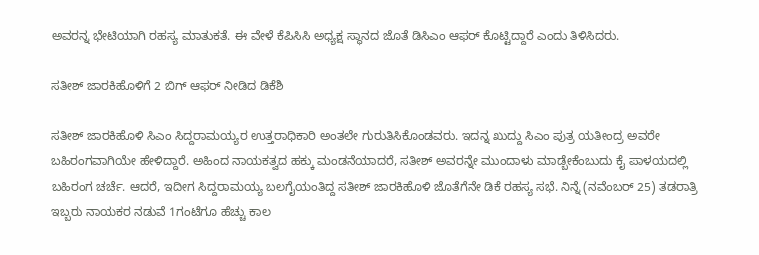ಅವರನ್ನ ಭೇಟಿಯಾಗಿ ರಹಸ್ಯ ಮಾತುಕತೆ. ಈ ವೇಳೆ ಕೆಪಿಸಿಸಿ ಅಧ್ಯಕ್ಷ ಸ್ಥಾನದ ಜೊತೆ ಡಿಸಿಎಂ ಆಫರ್ ಕೊಟ್ಟಿದ್ದಾರೆ ಎಂದು ತಿಳಿಸಿದರು.

ಸತೀಶ್ ಜಾರಕಿಹೊಳಿಗೆ 2 ಬಿಗ್ ಆಫರ್ ನೀಡಿದ ಡಿಕೆಶಿ

ಸತೀಶ್ ಜಾರಕಿಹೊಳಿ ಸಿಎಂ ಸಿದ್ದರಾಮಯ್ಯರ ಉತ್ತರಾಧಿಕಾರಿ ಅಂತಲೇ ಗುರುತಿಸಿಕೊಂಡವರು. ಇದನ್ನ ಖುದ್ದು ಸಿಎಂ ಪುತ್ರ ಯತೀಂದ್ರ ಅವರೇ ಬಹಿರಂಗವಾಗಿಯೇ ಹೇಳಿದ್ದಾರೆ. ಅಹಿಂದ ನಾಯಕತ್ವದ ಹಕ್ಕು ಮಂಡನೆಯಾದರೆ, ಸತೀಶ್ ಅವರನ್ನೇ ಮುಂದಾಳು ಮಾಡ್ಬೇಕೆಂಬುದು ಕೈ ಪಾಳಯದಲ್ಲಿ ಬಹಿರಂಗ ಚರ್ಚೆ. ಆದರೆ, ಇದೀಗ ಸಿದ್ದರಾಮಯ್ಯ ಬಲಗೈಯಂತಿದ್ದ ಸತೀಶ್ ಜಾರಕಿಹೊಳಿ ಜೊತೆಗೆನೇ ಡಿಕೆ ರಹಸ್ಯ ಸಭೆ. ನಿನ್ನೆ (ನವೆಂಬರ್ 25) ತಡರಾತ್ರಿ ಇಬ್ಬರು ನಾಯಕರ ನಡುವೆ 1ಗಂಟೆಗೂ ಹೆಚ್ಚು ಕಾಲ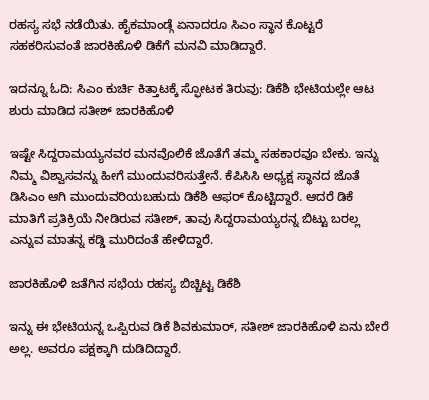ರಹಸ್ಯ ಸಭೆ ನಡೆಯಿತು. ಹೈಕಮಾಂಡ್ಗೆ ಏನಾದರೂ ಸಿಎಂ ಸ್ಥಾನ ಕೊಟ್ಟರೆ ಸಹಕರಿಸುವಂತೆ ಜಾರಕಿಹೊಳಿ ಡಿಕೆಗೆ ಮನವಿ ಮಾಡಿದ್ದಾರೆ.

ಇದನ್ನೂ ಓದಿ: ಸಿಎಂ ಕುರ್ಚಿ ಕಿತ್ತಾಟಕ್ಕೆ ಸ್ಫೋಟಕ ತಿರುವು: ಡಿಕೆಶಿ ಭೇಟಿಯಲ್ಲೇ ಆಟ ಶುರು ಮಾಡಿದ ಸತೀಶ್ ಜಾರಕಿಹೊಳಿ

ಇಷ್ಟೇ ಸಿದ್ದರಾಮಯ್ಯನವರ ಮನವೊಲಿಕೆ ಜೊತೆಗೆ ತಮ್ಮ ಸಹಕಾರವೂ ಬೇಕು. ಇನ್ನು ನಿಮ್ಮ ವಿಶ್ವಾಸವನ್ನು ಹೀಗೆ ಮುಂದುವರಿಸುತ್ತೇನೆ. ಕೆಪಿಸಿಸಿ ಅಧ್ಯಕ್ಷ ಸ್ಥಾನದ ಜೊತೆ ಡಿಸಿಎಂ ಆಗಿ ಮುಂದುವರಿಯಬಹುದು ಡಿಕೆಶಿ ಆಫರ್ ಕೊಟ್ಟಿದ್ದಾರೆ. ಆದರೆ ಡಿಕೆ ಮಾತಿಗೆ ಪ್ರತಿಕ್ರಿಯೆ ನೀಡಿರುವ ಸತೀಶ್, ತಾವು ಸಿದ್ದರಾಮಯ್ಯರನ್ನ ಬಿಟ್ಟು ಬರಲ್ಲ ಎನ್ನುವ ಮಾತನ್ನ ಕಡ್ಡಿ ಮುರಿದಂತೆ ಹೇಳಿದ್ದಾರೆ.

ಜಾರಕಿಹೊಳಿ ಜತೆಗಿನ ಸಭೆಯ ರಹಸ್ಯ ಬಿಚ್ಚಿಟ್ಟ ಡಿಕೆಶಿ

ಇನ್ನು ಈ ಭೇಟಿಯನ್ನ ಒಪ್ಪಿರುವ ಡಿಕೆ ಶಿವಕುಮಾರ್, ಸತೀಶ್ ಜಾರಕಿಹೊಳಿ ಏನು ಬೇರೆ ಅಲ್ಲ. ಅವರೂ ಪಕ್ಷಕ್ಕಾಗಿ ದುಡಿದಿದ್ದಾರೆ.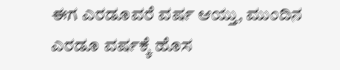ಈಗ ಎರಡೂವರೆ ವರ್ಷ ಆಯ್ತು, ಮುಂದಿನ ಎರಡೂ ವರ್ಷಕ್ಕೆ ಹೊಸ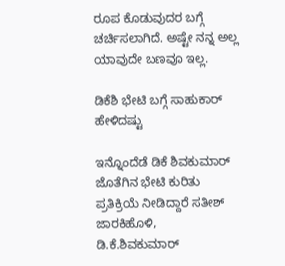ರೂಪ ಕೊಡುವುದರ ಬಗ್ಗೆ ಚರ್ಚಿಸಲಾಗಿದೆ. ಅಷ್ಟೇ ನನ್ನ ಅಲ್ಲ ಯಾವುದೇ ಬಣವೂ ಇಲ್ಲ.

ಡಿಕೆಶಿ ಭೇಟಿ ಬಗ್ಗೆ ಸಾಹುಕಾರ್ ಹೇಳಿದಷ್ಟು

ಇನ್ನೊಂದೆಡೆ ಡಿಕೆ ಶಿವಕುಮಾರ್ ಜೊತೆಗಿನ ಭೇಟಿ ಕುರಿತು ಪ್ರತಿಕ್ರಿಯೆ ನೀಡಿದ್ದಾರೆ ಸತೀಶ್ ಜಾರಕಿಹೊಳಿ, ಡಿ.ಕೆ.ಶಿವಕುಮಾರ್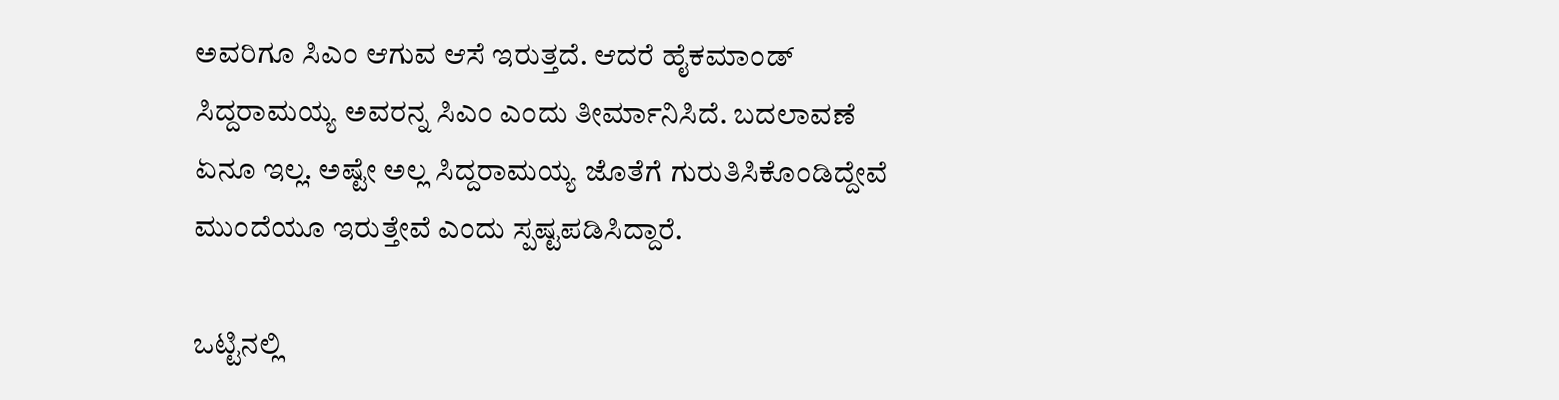ಅವರಿಗೂ ಸಿಎಂ ಆಗುವ ಆಸೆ ಇರುತ್ತದೆ. ಆದರೆ ಹೈಕಮಾಂಡ್ ಸಿದ್ದರಾಮಯ್ಯ ಅವರನ್ನ ಸಿಎಂ ಎಂದು ತೀರ್ಮಾನಿಸಿದೆ. ಬದಲಾವಣೆ ಏನೂ ಇಲ್ಲ. ಅಷ್ಟೇ ಅಲ್ಲ ಸಿದ್ದರಾಮಯ್ಯ ಜೊತೆಗೆ ಗುರುತಿಸಿಕೊಂಡಿದ್ದೇವೆ ಮುಂದೆಯೂ ಇರುತ್ತೇವೆ ಎಂದು ಸ್ಪಷ್ಟಪಡಿಸಿದ್ದಾರೆ.

ಒಟ್ಟಿನಲ್ಲಿ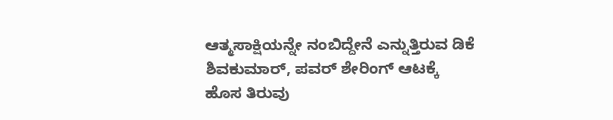ಆತ್ಮಸಾಕ್ಷಿಯನ್ನೇ ನಂಬಿದ್ದೇನೆ ಎನ್ನುತ್ತಿರುವ ಡಿಕೆ ಶಿವಕುಮಾರ್, ಪವರ್ ಶೇರಿಂಗ್ ಆಟಕ್ಕೆ ಹೊಸ ತಿರುವು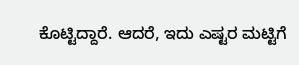ಕೊಟ್ಟಿದ್ದಾರೆ. ಆದರೆ, ಇದು ಎಷ್ಟರ ಮಟ್ಟಿಗೆ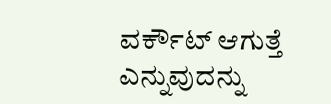ವರ್ಕೌಟ್ ಆಗುತ್ತೆ ಎನ್ನುವುದನ್ನು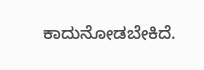ಕಾದುನೋಡಬೇಕಿದೆ.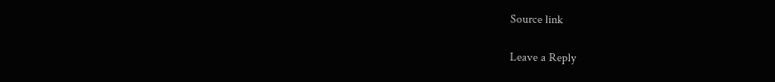Source link

Leave a Reply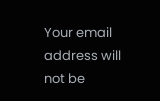Your email address will not be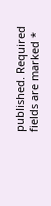published. Required fields are marked *